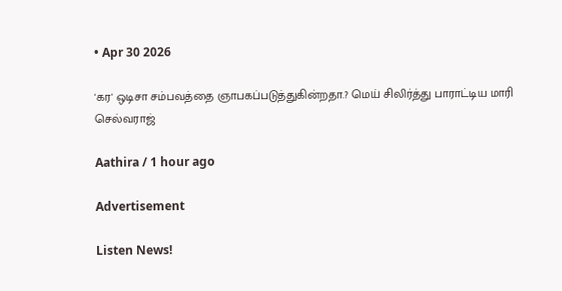• Apr 30 2026

'கர' ஒடிசா சம்பவத்தை ஞாபகப்படுத்துகின்றதா.? மெய் சிலிர்த்து பாராட்டிய மாரி செல்வராஜ்

Aathira / 1 hour ago

Advertisement

Listen News!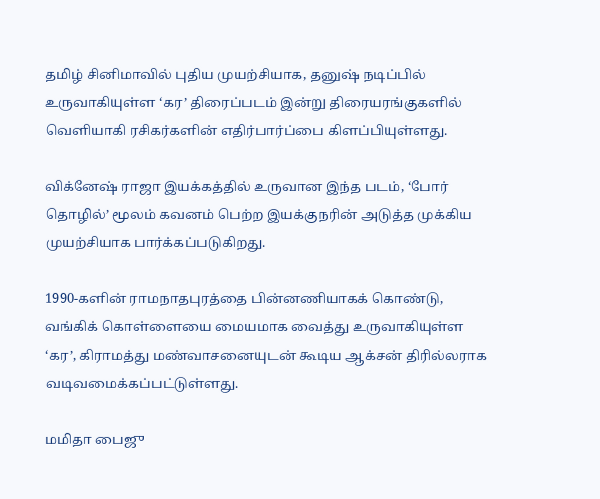தமிழ் சினிமாவில் புதிய முயற்சியாக, தனுஷ் நடிப்பில் உருவாகியுள்ள ‘கர’ திரைப்படம் இன்று திரையரங்குகளில் வெளியாகி ரசிகர்களின் எதிர்பார்ப்பை கிளப்பியுள்ளது.

விக்னேஷ் ராஜா இயக்கத்தில் உருவான இந்த படம், ‘போர் தொழில்’ மூலம் கவனம் பெற்ற இயக்குநரின் அடுத்த முக்கிய முயற்சியாக பார்க்கப்படுகிறது.

1990-களின் ராமநாதபுரத்தை பின்னணியாகக் கொண்டு, வங்கிக் கொள்ளையை மையமாக வைத்து உருவாகியுள்ள ‘கர’, கிராமத்து மண்வாசனையுடன் கூடிய ஆக்சன் திரில்லராக வடிவமைக்கப்பட்டுள்ளது.

மமிதா பைஜு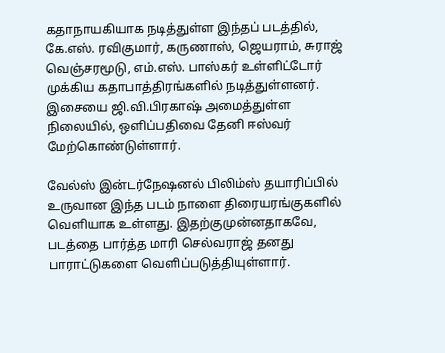கதாநாயகியாக நடித்துள்ள இந்தப் படத்தில், கே.எஸ். ரவிகுமார், கருணாஸ், ஜெயராம், சுராஜ் வெஞ்சரமூடு, எம்.எஸ். பாஸ்கர் உள்ளிட்டோர் முக்கிய கதாபாத்திரங்களில் நடித்துள்ளனர். இசையை ஜி.வி.பிரகாஷ் அமைத்துள்ள நிலையில், ஒளிப்பதிவை தேனி ஈஸ்வர் மேற்கொண்டுள்ளார்.

வேல்ஸ் இன்டர்நேஷனல் பிலிம்ஸ் தயாரிப்பில் உருவான இந்த படம் நாளை திரையரங்குகளில் வெளியாக உள்ளது. இதற்குமுன்னதாகவே, படத்தை பார்த்த மாரி செல்வராஜ் தனது பாராட்டுகளை வெளிப்படுத்தியுள்ளார்.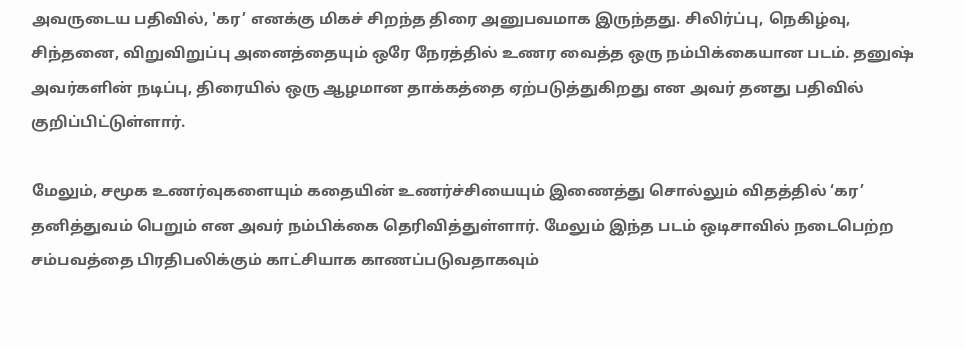அவருடைய பதிவில், 'கர’ எனக்கு மிகச் சிறந்த திரை அனுபவமாக இருந்தது. சிலிர்ப்பு, நெகிழ்வு, சிந்தனை, விறுவிறுப்பு அனைத்தையும் ஒரே நேரத்தில் உணர வைத்த ஒரு நம்பிக்கையான படம். தனுஷ் அவர்களின் நடிப்பு, திரையில் ஒரு ஆழமான தாக்கத்தை ஏற்படுத்துகிறது என அவர் தனது பதிவில் குறிப்பிட்டுள்ளார்.

மேலும், சமூக உணர்வுகளையும் கதையின் உணர்ச்சியையும் இணைத்து சொல்லும் விதத்தில் ‘கர’ தனித்துவம் பெறும் என அவர் நம்பிக்கை தெரிவித்துள்ளார். மேலும் இந்த படம் ஒடிசாவில் நடைபெற்ற சம்பவத்தை பிரதிபலிக்கும் காட்சியாக காணப்படுவதாகவும்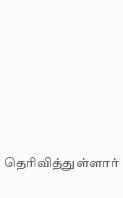தெரிவித்துள்ளார்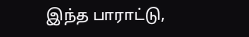இந்த பாராட்டு,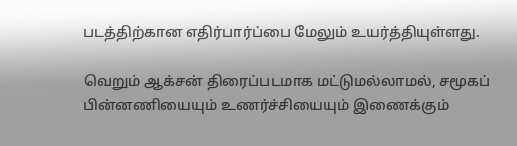படத்திற்கான எதிர்பார்ப்பை மேலும் உயர்த்தியுள்ளது.

வெறும் ஆக்சன் திரைப்படமாக மட்டுமல்லாமல், சமூகப் பின்னணியையும் உணர்ச்சியையும் இணைக்கும்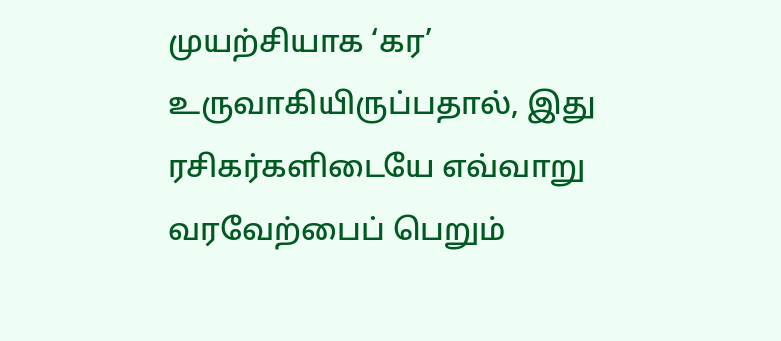முயற்சியாக ‘கர’ உருவாகியிருப்பதால், இது ரசிகர்களிடையே எவ்வாறு வரவேற்பைப் பெறும்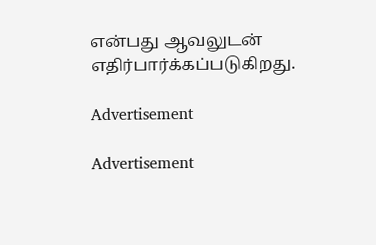என்பது ஆவலுடன் எதிர்பார்க்கப்படுகிறது.

Advertisement

Advertisement